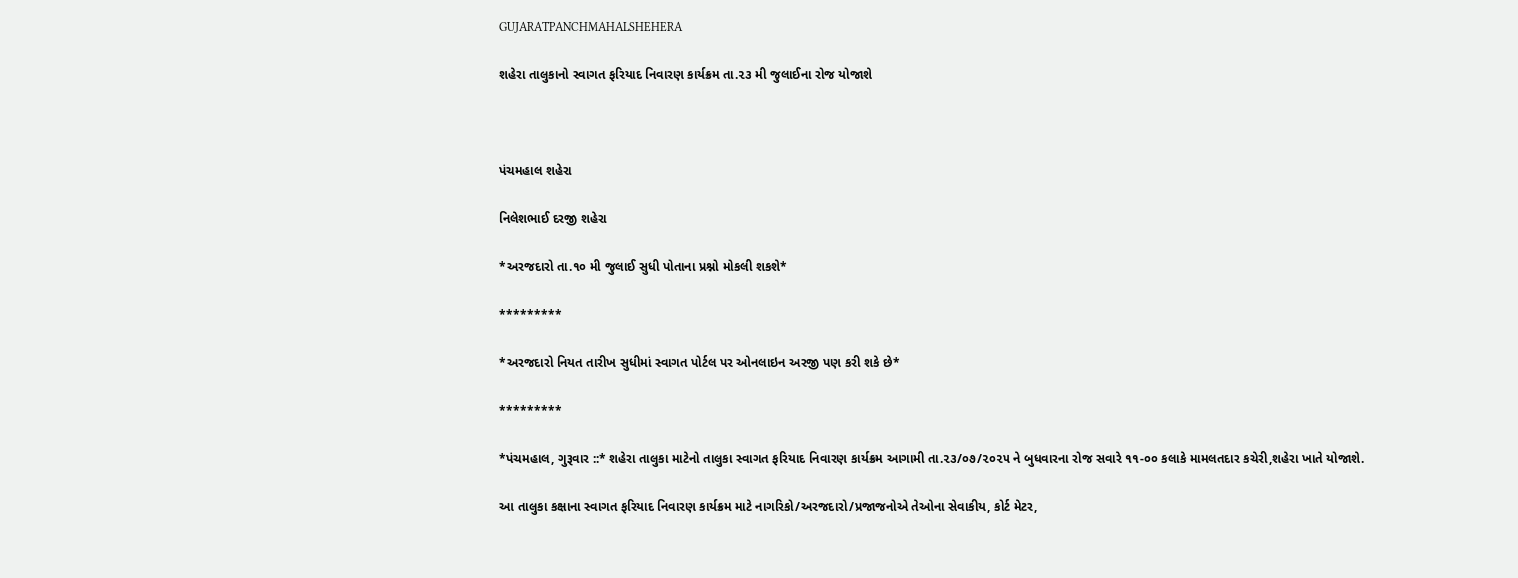GUJARATPANCHMAHALSHEHERA

શહેરા તાલુકાનો સ્વાગત ફરિયાદ નિવારણ કાર્યક્રમ તા.૨૩ મી જુલાઈના રોજ યોજાશે



પંચમહાલ શહેરા

નિલેશભાઈ દરજી શહેરા

*અરજદારો તા.૧૦ મી જુલાઈ સુધી પોતાના પ્રશ્નો મોકલી શકશે*

*********

*અરજદારો નિયત તારીખ સુધીમાં સ્વાગત પોર્ટલ પર ઓનલાઇન અરજી પણ કરી શકે છે*

*********

*પંચમહાલ, ગુરૂવાર ::* શહેરા તાલુકા માટેનો તાલુકા સ્વાગત ફરિયાદ નિવારણ કાર્યક્રમ આગામી તા.૨૩/૦૭/૨૦૨૫ ને બુધવારના રોજ સવારે ૧૧-૦૦ કલાકે મામલતદાર કચેરી,શહેરા ખાતે યોજાશે.

આ તાલુકા કક્ષાના સ્વાગત ફરિયાદ નિવારણ કાર્યક્રમ માટે નાગરિકો/અરજદારો/પ્રજાજનોએ તેઓના સેવાકીય, કોર્ટ મેટર,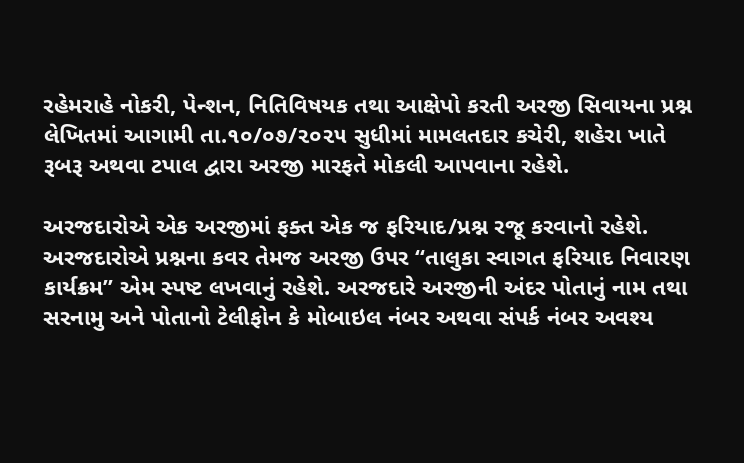રહેમરાહે નોકરી, પેન્શન, નિતિવિષયક તથા આક્ષેપો કરતી અરજી સિવાયના પ્રશ્ન લેખિતમાં આગામી તા.૧૦/૦૭/૨૦૨૫ સુધીમાં મામલતદાર કચેરી, શહેરા ખાતે રૂબરૂ અથવા ટપાલ દ્વારા અરજી મારફતે મોકલી આપવાના રહેશે.

અરજદારોએ એક અરજીમાં ફક્ત એક જ ફરિયાદ/પ્રશ્ન રજૂ કરવાનો રહેશે. અરજદારોએ પ્રશ્નના કવર તેમજ અરજી ઉપર “તાલુકા સ્વાગત ફરિયાદ નિવારણ કાર્યક્રમ” એમ સ્પષ્ટ લખવાનું રહેશે. અરજદારે અરજીની અંદર પોતાનું નામ તથા સરનામુ અને પોતાનો ટેલીફોન કે મોબાઇલ નંબર અથવા સંપર્ક નંબર અવશ્ય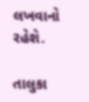લખવાનો રહેશે.

તાલુકા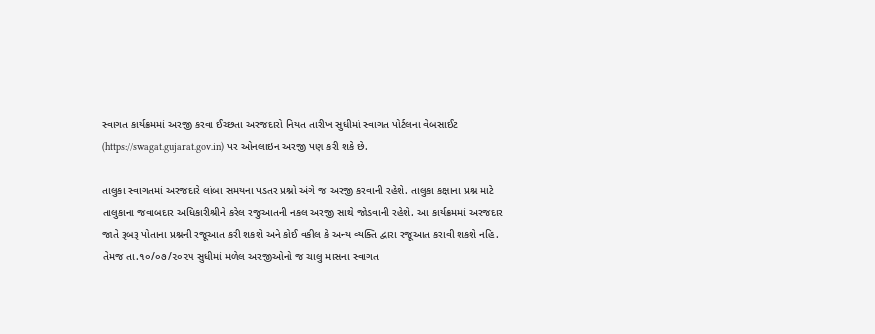સ્વાગત કાર્યક્રમમાં અરજી કરવા ઈચ્છતા અરજદારો નિયત તારીખ સુધીમાં સ્વાગત પોર્ટલના વેબસાઈટ (https://swagat.gujarat.gov.in) પર ઓનલાઇન અરજી પણ કરી શકે છે.

તાલુકા સ્વાગતમાં અરજદારે લાંબા સમયના પડતર પ્રશ્નો અંગે જ અરજી કરવાની રહેશે. તાલુકા કક્ષાના પ્રશ્ન માટે તાલુકાના જવાબદાર અધિકારીશ્રીને કરેલ રજુઆતની નકલ અરજી સાથે જોડવાની રહેશે. આ કાર્યક્રમમાં અરજદાર જાતે રૂબરૂ પોતાના પ્રશ્નની રજૂઆત કરી શકશે અને કોઈ વકીલ કે અન્ય વ્યક્તિ દ્વારા રજૂઆત કરાવી શકશે નહિ. તેમજ તા.૧૦/૦૭/૨૦૨૫ સુધીમાં મળેલ અરજીઓનો જ ચાલુ માસના સ્વાગત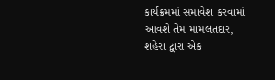કાર્યક્રમમાં સમાવેશ કરવામાં આવશે તેમ મામલતદાર, શહેરા દ્વારા એક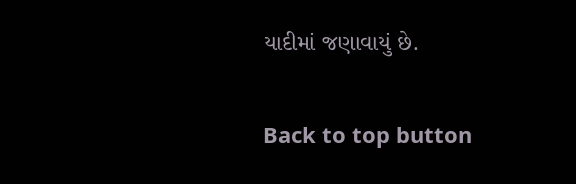યાદીમાં જણાવાયું છે.

Back to top button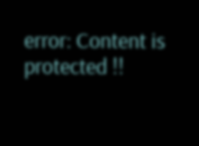error: Content is protected !!